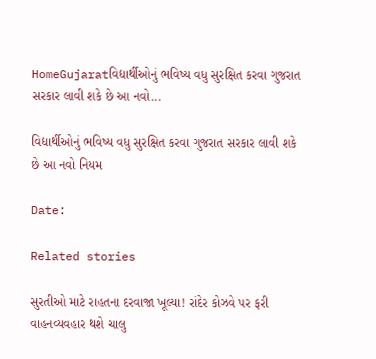HomeGujaratવિદ્યાર્થીઓનું ભવિષ્ય વધુ સુરક્ષિત કરવા ગુજરાત સરકાર લાવી શકે છે આ નવો...

વિદ્યાર્થીઓનું ભવિષ્ય વધુ સુરક્ષિત કરવા ગુજરાત સરકાર લાવી શકે છે આ નવો નિયમ

Date:

Related stories

સુરતીઓ માટે રાહતના દરવાજા ખૂલ્યા! રાંદેર કોઝવે પર ફરી વાહનવ્યવહાર થશે ચાલુ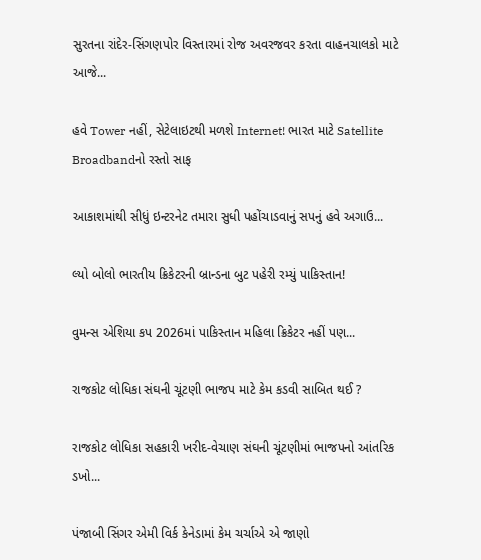સુરતના રાંદેર-સિંગણપોર વિસ્તારમાં રોજ અવરજવર કરતા વાહનચાલકો માટે આજે...

હવે Tower નહીં, સેટેલાઇટથી મળશે Internet! ભારત માટે Satellite Broadbandનો રસ્તો સાફ

આકાશમાંથી સીધું ઇન્ટરનેટ તમારા સુધી પહોંચાડવાનું સપનું હવે અગાઉ...

લ્યો બોલો ભારતીય ક્રિકેટરની બ્રાન્ડના બુટ પહેરી રમ્યું પાકિસ્તાન!

વુમન્સ એશિયા કપ 2026માં પાકિસ્તાન મહિલા ક્રિકેટર નહીં પણ...

રાજકોટ લોધિકા સંઘની ચૂંટણી ભાજપ માટે કેમ કડવી સાબિત થઈ ?

રાજકોટ લોધિકા સહકારી ખરીદ-વેચાણ સંઘની ચૂંટણીમાં ભાજપનો આંતરિક ડખો...

પંજાબી સિંગર એમી વિર્ક કેનેડામાં કેમ ચર્ચાએ એ જાણો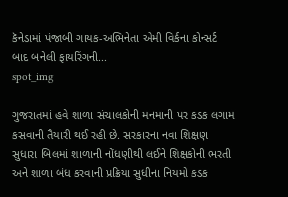કૅનેડામાં પંજાબી ગાયક-અભિનેતા એમી વિર્કના કોન્સર્ટ બાદ બનેલી ફાયરિંગની...
spot_img

ગુજરાતમાં હવે શાળા સંચાલકોની મનમાની પર કડક લગામ કસવાની તૈયારી થઈ રહી છે. સરકારના નવા શિક્ષણ સુધારા બિલમાં શાળાની નોંધણીથી લઈને શિક્ષકોની ભરતી અને શાળા બંધ કરવાની પ્રક્રિયા સુધીના નિયમો કડક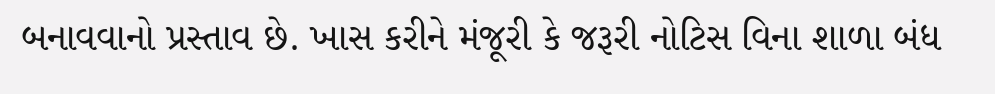બનાવવાનો પ્રસ્તાવ છે. ખાસ કરીને મંજૂરી કે જરૂરી નોટિસ વિના શાળા બંધ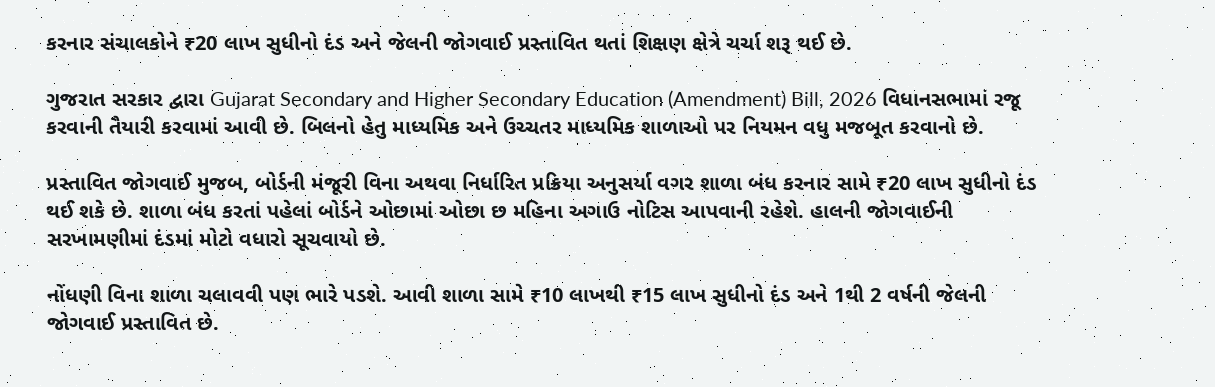કરનાર સંચાલકોને ₹20 લાખ સુધીનો દંડ અને જેલની જોગવાઈ પ્રસ્તાવિત થતાં શિક્ષણ ક્ષેત્રે ચર્ચા શરૂ થઈ છે.

ગુજરાત સરકાર દ્વારા Gujarat Secondary and Higher Secondary Education (Amendment) Bill, 2026 વિધાનસભામાં રજૂ કરવાની તૈયારી કરવામાં આવી છે. બિલનો હેતુ માધ્યમિક અને ઉચ્ચતર માધ્યમિક શાળાઓ પર નિયમન વધુ મજબૂત કરવાનો છે.

પ્રસ્તાવિત જોગવાઈ મુજબ, બોર્ડની મંજૂરી વિના અથવા નિર્ધારિત પ્રક્રિયા અનુસર્યા વગર શાળા બંધ કરનાર સામે ₹20 લાખ સુધીનો દંડ થઈ શકે છે. શાળા બંધ કરતાં પહેલાં બોર્ડને ઓછામાં ઓછા છ મહિના અગાઉ નોટિસ આપવાની રહેશે. હાલની જોગવાઈની સરખામણીમાં દંડમાં મોટો વધારો સૂચવાયો છે.

નોંધણી વિના શાળા ચલાવવી પણ ભારે પડશે. આવી શાળા સામે ₹10 લાખથી ₹15 લાખ સુધીનો દંડ અને 1થી 2 વર્ષની જેલની જોગવાઈ પ્રસ્તાવિત છે.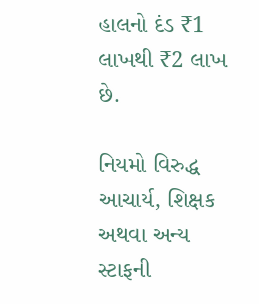હાલનો દંડ ₹1 લાખથી ₹2 લાખ છે.

નિયમો વિરુદ્ધ આચાર્ય, શિક્ષક અથવા અન્ય સ્ટાફની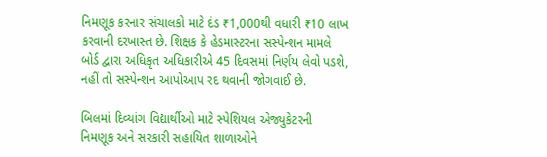નિમણૂક કરનાર સંચાલકો માટે દંડ ₹1,000થી વધારી ₹10 લાખ કરવાની દરખાસ્ત છે. શિક્ષક કે હેડમાસ્ટરના સસ્પેન્શન મામલે બોર્ડ દ્વારા અધિકૃત અધિકારીએ 45 દિવસમાં નિર્ણય લેવો પડશે, નહીં તો સસ્પેન્શન આપોઆપ રદ થવાની જોગવાઈ છે.

બિલમાં દિવ્યાંગ વિદ્યાર્થીઓ માટે સ્પેશિયલ એજ્યુકેટરની નિમણૂક અને સરકારી સહાયિત શાળાઓને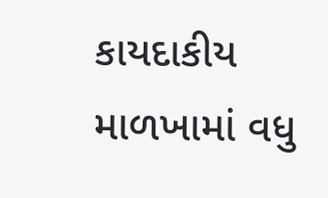કાયદાકીય માળખામાં વધુ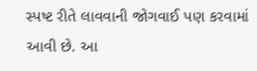સ્પષ્ટ રીતે લાવવાની જોગવાઈ પણ કરવામાં આવી છે. આ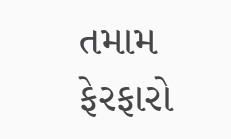તમામ ફેરફારો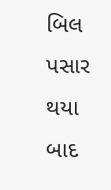બિલ પસાર થયા બાદ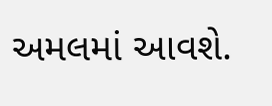અમલમાં આવશે.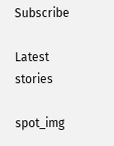Subscribe

Latest stories

spot_img